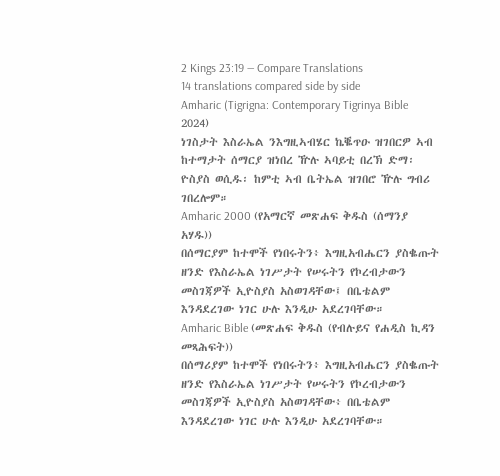2 Kings 23:19 — Compare Translations
14 translations compared side by side
Amharic (Tigrigna: Contemporary Tigrinya Bible 2024)
ነገስታት እስራኤል ንእግዚኣብሄር ኬቘጥዑ ዝገበርዎ ኣብ ከተማታት ሰማርያ ዝነበረ ዅሉ ኣባይቲ በረኽ ድማ፡ ዮስያስ ወሲዱ፡ ከምቲ ኣብ ቤትኤል ዝገበሮ ዅሉ ግብሪ ገበረሎም።
Amharic 2000 (የአማርኛ መጽሐፍ ቅዱስ (ሰማንያ አሃዱ))
በሰማርያም ከተሞች የነበሩትን፥ እግዚአብሔርን ያስቈጡት ዘንድ የእስራኤል ነገሥታት የሠሩትን የኮረብታውን መስገጃዎች ኢዮስያስ አስወገዳቸው፤ በቤቴልም እንዳደረገው ነገር ሁሉ እንዲሁ አደረገባቸው።
Amharic Bible (መጽሐፍ ቅዱስ (የብሉይና የሐዲስ ኪዳን መጻሕፍት))
በሰማሪያም ከተሞች የነበሩትን፥ እግዚአብሔርን ያስቈጡት ዘንድ የእስራኤል ነገሥታት የሠሩትን የኮረብታውን መስገጃዎች ኢዮስያስ አስወገዳቸው፥ በቤቴልም እንዳደረገው ነገር ሁሉ እንዲሁ አደረገባቸው።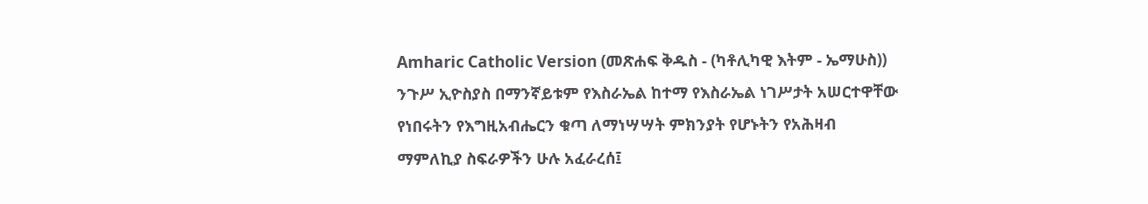Amharic Catholic Version (መጽሐፍ ቅዱስ - (ካቶሊካዊ እትም - ኤማሁስ))
ንጉሥ ኢዮስያስ በማንኛይቱም የእስራኤል ከተማ የእስራኤል ነገሥታት አሠርተዋቸው የነበሩትን የእግዚአብሔርን ቁጣ ለማነሣሣት ምክንያት የሆኑትን የአሕዛብ ማምለኪያ ስፍራዎችን ሁሉ አፈራረሰ፤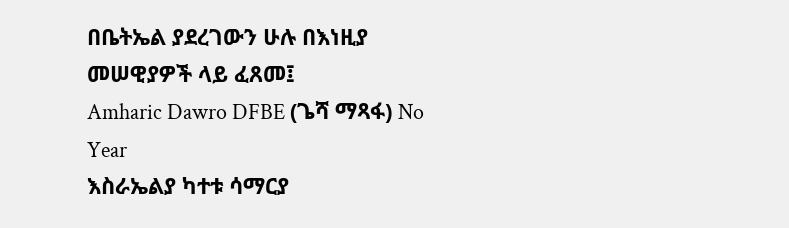በቤትኤል ያደረገውን ሁሉ በእነዚያ መሠዊያዎች ላይ ፈጸመ፤
Amharic Dawro DFBE (ጌሻ ማጻፋ) No Year
እስራኤልያ ካተቱ ሳማርያ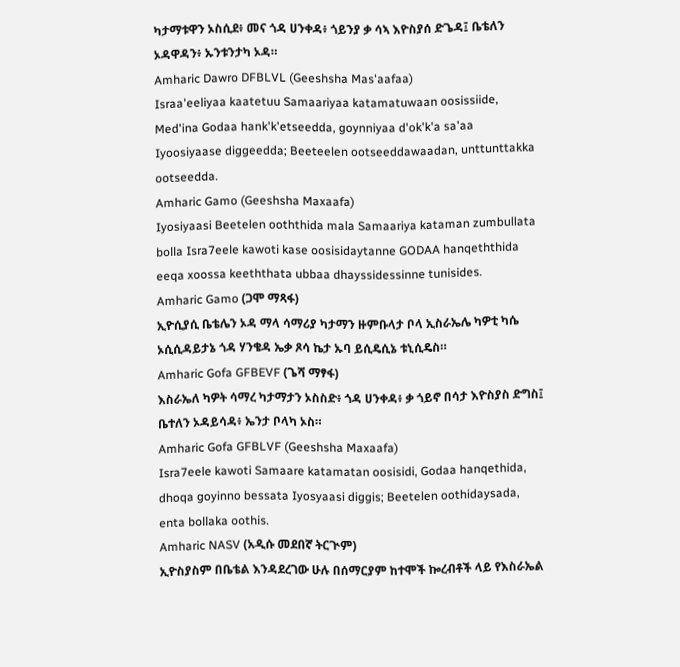ካታማቱዋን ኦስሲደ፥ መና ጎዳ ሀንቀዳ፥ ጎይንያ ቃ ሳኣ እዮስያሰ ድጌዳ፤ ቤቴለን ኦዳዋዳን፥ ኡንቱንታካ ኦዳ።
Amharic Dawro DFBLVL (Geeshsha Mas'aafaa)
Israa'eeliyaa kaatetuu Samaariyaa katamatuwaan oosissiide, Med'ina Godaa hank'k'etseedda, goynniyaa d'ok'k'a sa'aa Iyoosiyaase diggeedda; Beeteelen ootseeddawaadan, unttunttakka ootseedda.
Amharic Gamo (Geeshsha Maxaafa)
Iyosiyaasi Beetelen ooththida mala Samaariya kataman zumbullata bolla Isra7eele kawoti kase oosisidaytanne GODAA hanqeththida eeqa xoossa keeththata ubbaa dhayssidessinne tunisides.
Amharic Gamo (ጋሞ ማጻፋ)
ኢዮሲያሲ ቤቴሌን ኦዳ ማላ ሳማሪያ ካታማን ዙምቡላታ ቦላ ኢስራኤሌ ካዎቲ ካሴ ኦሲሲዳይታኔ ጎዳ ሃንቄዳ ኤቃ ጾሳ ኬታ ኡባ ይሲዴሲኔ ቱኒሲዴስ።
Amharic Gofa GFBEVF (ጌሻ ማፃፋ)
እስራኤለ ካዎት ሳማረ ካታማታን ኦስስድ፥ ጎዳ ሀንቀዳ፥ ቃ ጎይኖ በሳታ እዮስያስ ድግስ፤ ቤተለን ኦዳይሳዳ፥ ኤንታ ቦላካ ኦስ።
Amharic Gofa GFBLVF (Geeshsha Maxaafa)
Isra7eele kawoti Samaare katamatan oosisidi, Godaa hanqethida, dhoqa goyinno bessata Iyosyaasi diggis; Beetelen oothidaysada, enta bollaka oothis.
Amharic NASV (አዲሱ መደበኛ ትርጒም)
ኢዮስያስም በቤቴል እንዳደረገው ሁሉ በሰማርያም ከተሞች ኰረብቶች ላይ የእስራኤል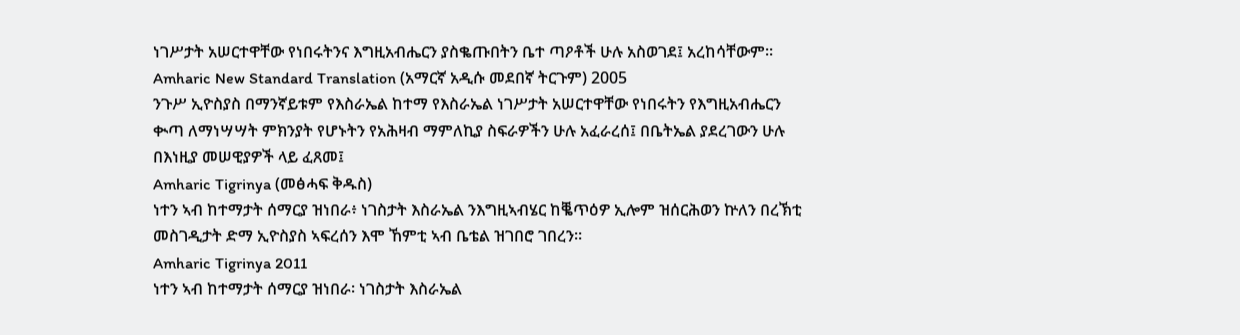ነገሥታት አሠርተዋቸው የነበሩትንና እግዚአብሔርን ያስቈጡበትን ቤተ ጣዖቶች ሁሉ አስወገደ፤ አረከሳቸውም።
Amharic New Standard Translation (አማርኛ አዲሱ መደበኛ ትርጉም) 2005
ንጉሥ ኢዮስያስ በማንኛይቱም የእስራኤል ከተማ የእስራኤል ነገሥታት አሠርተዋቸው የነበሩትን የእግዚአብሔርን ቊጣ ለማነሣሣት ምክንያት የሆኑትን የአሕዛብ ማምለኪያ ስፍራዎችን ሁሉ አፈራረሰ፤ በቤትኤል ያደረገውን ሁሉ በእነዚያ መሠዊያዎች ላይ ፈጸመ፤
Amharic Tigrinya (መፅሓፍ ቅዱስ)
ነተን ኣብ ከተማታት ሰማርያ ዝነበራ፥ ነገስታት እስራኤል ንእግዚኣብሄር ከቘጥዕዎ ኢሎም ዝሰርሕወን ኵለን በረኽቲ መስገዲታት ድማ ኢዮስያስ ኣፍረሰን እሞ ኸምቲ ኣብ ቤቴል ዝገበሮ ገበረን።
Amharic Tigrinya 2011
ነተን ኣብ ከተማታት ሰማርያ ዝነበራ፡ ነገስታት እስራኤል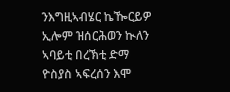ንእግዚኣብሄር ኬዀርይዎ ኢሎም ዝሰርሕወን ኲለን ኣባይቲ በረኽቲ ድማ ዮስያስ ኣፍረሰን እሞ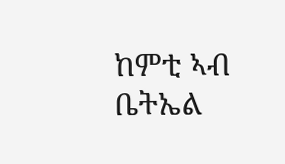ከምቲ ኣብ ቤትኤል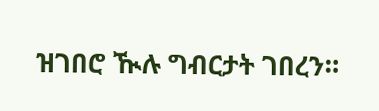ዝገበሮ ዂሉ ግብርታት ገበረን።